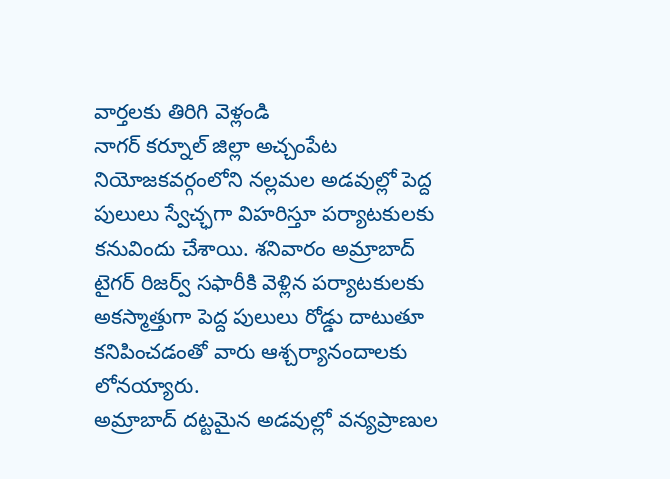వార్తలకు తిరిగి వెళ్లండి
నాగర్ కర్నూల్ జిల్లా అచ్చంపేట నియోజకవర్గంలోని నల్లమల అడవుల్లో పెద్ద పులులు స్వేచ్ఛగా విహరిస్తూ పర్యాటకులకు కనువిందు చేశాయి. శనివారం అమ్రాబాద్ టైగర్ రిజర్వ్ సఫారీకి వెళ్లిన పర్యాటకులకు అకస్మాత్తుగా పెద్ద పులులు రోడ్డు దాటుతూ కనిపించడంతో వారు ఆశ్చర్యానందాలకు లోనయ్యారు.
అమ్రాబాద్ దట్టమైన అడవుల్లో వన్యప్రాణుల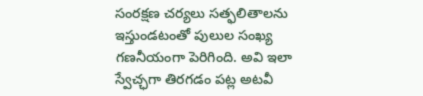సంరక్షణ చర్యలు సత్ఫలితాలను ఇస్తుండటంతో పులుల సంఖ్య గణనీయంగా పెరిగింది. అవి ఇలా స్వేచ్ఛగా తిరగడం పట్ల అటవీ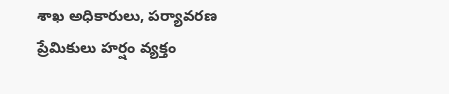శాఖ అధికారులు, పర్యావరణ ప్రేమికులు హర్షం వ్యక్తం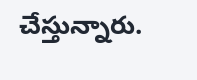చేస్తున్నారు.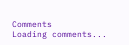Comments
Loading comments...